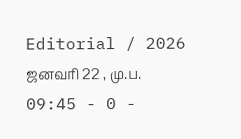Editorial / 2026 ஜனவரி 22 , மு.ப. 09:45 - 0 -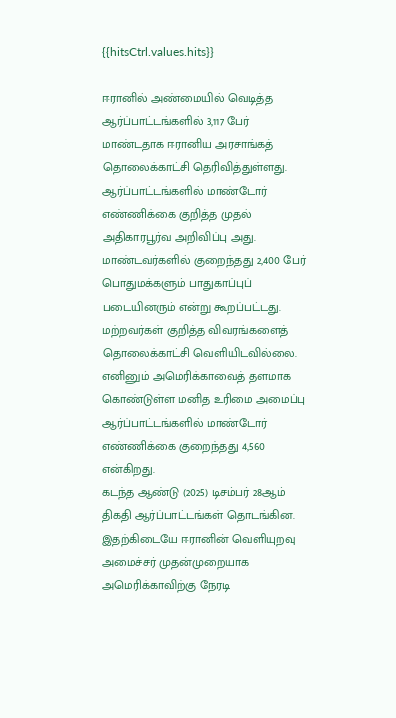{{hitsCtrl.values.hits}}

ஈரானில் அண்மையில் வெடித்த ஆர்ப்பாட்டங்களில் 3,117 பேர் மாண்டதாக ஈரானிய அரசாங்கத் தொலைக்காட்சி தெரிவித்துள்ளது.
ஆர்ப்பாட்டங்களில் மாண்டோர் எண்ணிக்கை குறித்த முதல் அதிகாரபூர்வ அறிவிப்பு அது.
மாண்டவர்களில் குறைந்தது 2,400 பேர் பொதுமக்களும் பாதுகாப்புப் படையினரும் என்று கூறப்பட்டது.
மற்றவர்கள் குறித்த விவரங்களைத் தொலைக்காட்சி வெளியிடவில்லை.
எனினும் அமெரிக்காவைத் தளமாக கொண்டுள்ள மனித உரிமை அமைப்பு ஆர்ப்பாட்டங்களில் மாண்டோர் எண்ணிக்கை குறைந்தது 4,560 என்கிறது.
கடந்த ஆண்டு (2025) டிசம்பர் 28ஆம் திகதி ஆர்ப்பாட்டங்கள் தொடங்கின.
இதற்கிடையே ஈரானின் வெளியுறவு அமைச்சர் முதன்முறையாக அமெரிக்காவிற்கு நேரடி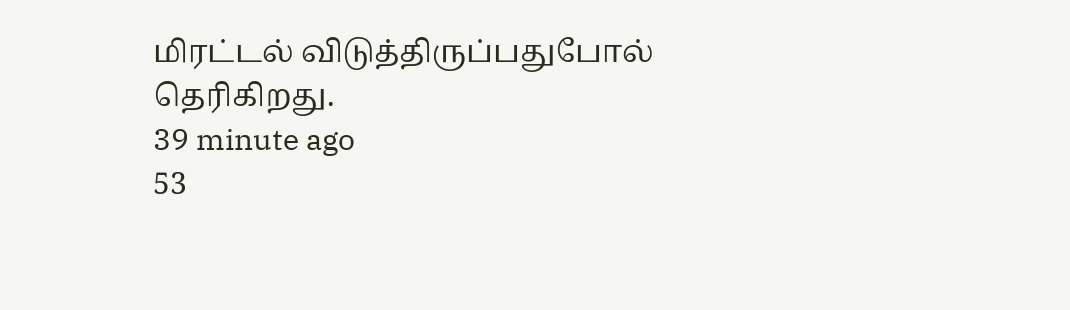மிரட்டல் விடுத்திருப்பதுபோல் தெரிகிறது.
39 minute ago
53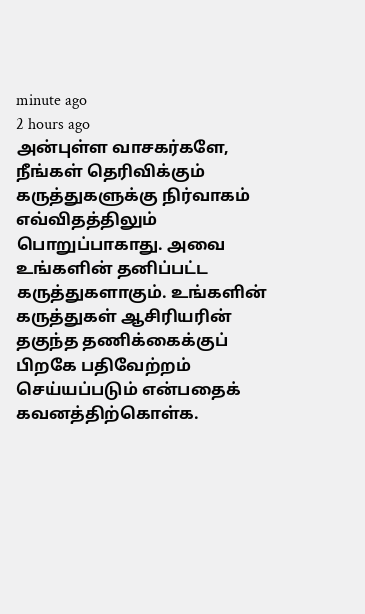minute ago
2 hours ago
அன்புள்ள வாசகர்களே,
நீங்கள் தெரிவிக்கும் கருத்துகளுக்கு நிர்வாகம் எவ்விதத்திலும் பொறுப்பாகாது. அவை உங்களின் தனிப்பட்ட கருத்துகளாகும். உங்களின் கருத்துகள் ஆசிரியரின் தகுந்த தணிக்கைக்குப் பிறகே பதிவேற்றம் செய்யப்படும் என்பதைக் கவனத்திற்கொள்க.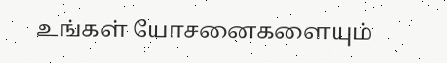உங்கள் யோசனைகளையும்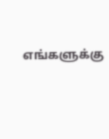எங்களுக்கு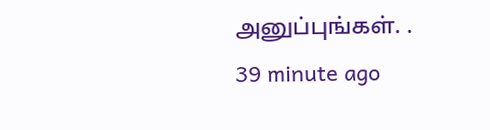அனுப்புங்கள். .
39 minute ago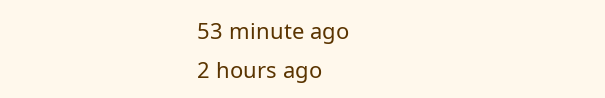53 minute ago
2 hours ago